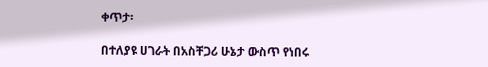ቀጥታ፡

በተለያዩ ሀገራት በአስቸጋሪ ሁኔታ ውስጥ የነበሩ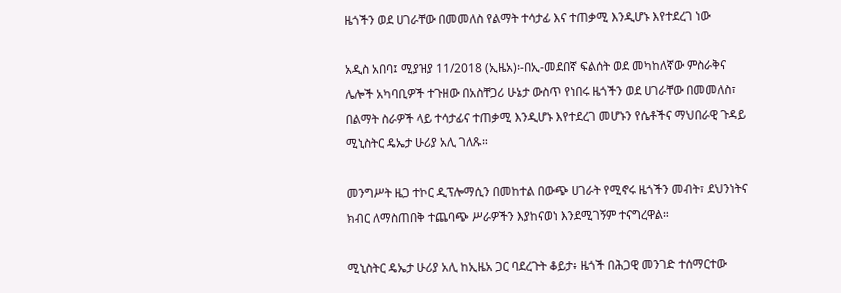ዜጎችን ወደ ሀገራቸው በመመለስ የልማት ተሳታፊ እና ተጠቃሚ እንዲሆኑ እየተደረገ ነው

አዲስ አበባ፤ ሚያዝያ 11/2018 (ኢዜአ)፡-በኢ-መደበኛ ፍልሰት ወደ መካከለኛው ምስራቅና ሌሎች አካባቢዎች ተጉዘው በአስቸጋሪ ሁኔታ ውስጥ የነበሩ ዜጎችን ወደ ሀገራቸው በመመለስ፣ በልማት ስራዎች ላይ ተሳታፊና ተጠቃሚ እንዲሆኑ እየተደረገ መሆኑን የሴቶችና ማህበራዊ ጉዳይ ሚኒስትር ዴኤታ ሁሪያ አሊ ገለጹ።

መንግሥት ዜጋ ተኮር ዲፕሎማሲን በመከተል በውጭ ሀገራት የሚኖሩ ዜጎችን መብት፣ ደህንነትና ክብር ለማስጠበቅ ተጨባጭ ሥራዎችን እያከናወነ እንደሚገኝም ተናግረዋል።

ሚኒስትር ዴኤታ ሁሪያ አሊ ከኢዜአ ጋር ባደረጉት ቆይታ፥ ዜጎች በሕጋዊ መንገድ ተሰማርተው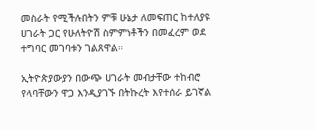መስራት የሚችሉበትን ምቹ ሁኔታ ለመፍጠር ከተለያዩ ሀገራት ጋር የሁለትዮሽ ስምምነቶችን በመፈረም ወደ ተግባር መገባቱን ገልጸዋል።

ኢትዮጵያውያን በውጭ ሀገራት መብታቸው ተከብሮ የላባቸውን ዋጋ እንዲያገኙ በትኩረት እየተሰራ ይገኛል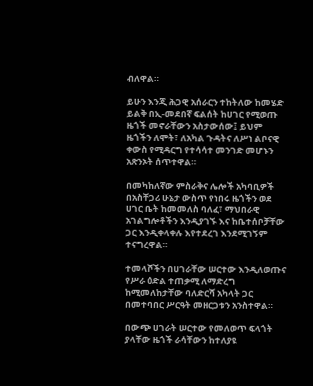ብለዋል።

ይሁን እንጂ ሕጋዊ አሰራርን ተከትለው ከመሄድ ይልቅ በኢ-መደበኛ ፍልሰት ከሀገር የሚወጡ ዜጎች መኖራቸውን አስታውሰው፤ ይህም ዜጎችን ለሞት፣ ለአካል ጉዳትና ለሥነ ልቦናዊ ቀውስ የሚዳርግ የተሳሳተ መንገድ መሆኑን አጽንኦት ሰጥተዋል።

በመካከለኛው ምስራቅና ሌሎች አካባቢዎች በአስቸጋሪ ሁኔታ ውስጥ የነበሩ ዜጎችን ወደ ሀገር ቤት ከመመለስ ባለፈ፣ ማህበራዊ አገልግሎቶችን እንዲያገኙ እና ከቤተሰቦቻቸው ጋር እንዲቀላቀሉ እየተደረገ እንደሚገኝም ተናግረዋል።

ተመላሾችን በሀገራቸው ሠርተው እንዲለወጡና  የሥራ ዕድል ተጠቃሚ ለማድረግ ከሚመለከታቸው ባለድርሻ አካላት ጋር በመተባበር ሥርዓት መዘርጋቱን አንስተዋል።

በውጭ ሀገራት ሠርተው የመለወጥ ፍላጎት ያላቸው ዜጎች ራሳቸውን ከተለያዩ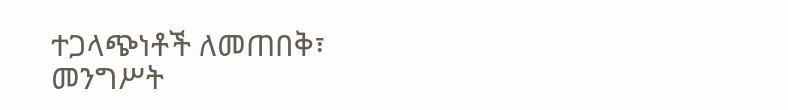ተጋላጭነቶች ለመጠበቅ፣ መንግሥት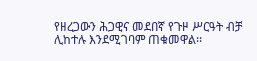የዘረጋውን ሕጋዊና መደበኛ የጉዞ ሥርዓት ብቻ ሊከተሉ እንደሚገባም ጠቁመዋል፡፡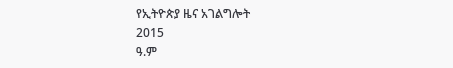የኢትዮጵያ ዜና አገልግሎት
2015
ዓ.ም